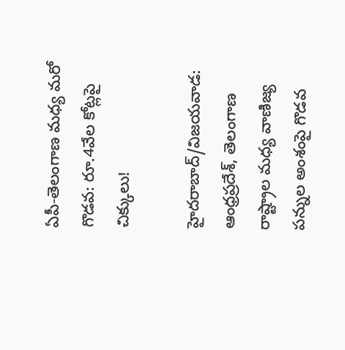ఏపీ-తెలంగాణ మధ్య మరో గొడవ: రూ.4వేల కోట్లపై చిక్కులు!

హైదరాబాద్/విజయవాడ: ఆంధ్రప్రదేశ్, తెలంగాణ రాష్ట్రాల మధ్య వాణిజ్య పన్నుల అంశంపై గొడవ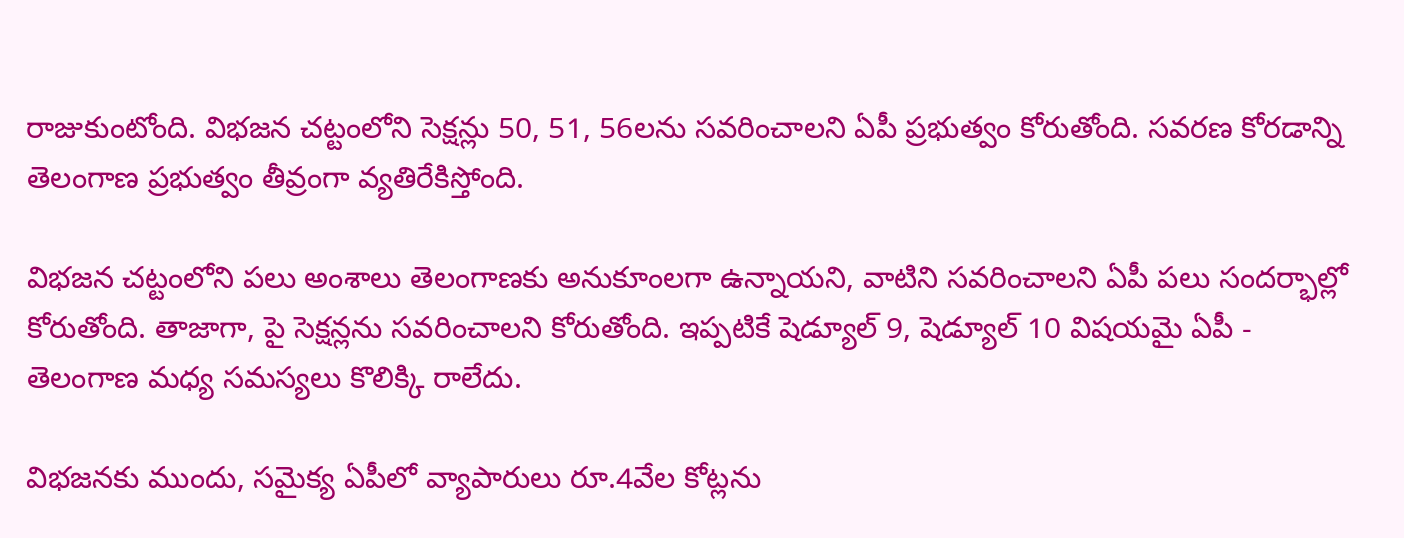రాజుకుంటోంది. విభజన చట్టంలోని సెక్షన్లు 50, 51, 56లను సవరించాలని ఏపీ ప్రభుత్వం కోరుతోంది. సవరణ కోరడాన్ని తెలంగాణ ప్రభుత్వం తీవ్రంగా వ్యతిరేకిస్తోంది.

విభజన చట్టంలోని పలు అంశాలు తెలంగాణకు అనుకూంలగా ఉన్నాయని, వాటిని సవరించాలని ఏపీ పలు సందర్భాల్లో కోరుతోంది. తాజాగా, పై సెక్షన్లను సవరించాలని కోరుతోంది. ఇప్పటికే షెడ్యూల్ 9, షెడ్యూల్ 10 విషయమై ఏపీ - తెలంగాణ మధ్య సమస్యలు కొలిక్కి రాలేదు.

విభజనకు ముందు, సమైక్య ఏపీలో వ్యాపారులు రూ.4వేల కోట్లను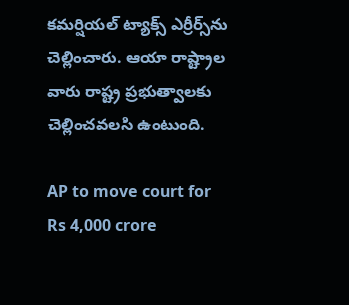కమర్షియల్ ట్యాక్స్ ఎర్రీర్స్‌ను చెల్లించారు. ఆయా రాష్ట్రాల వారు రాష్ట్ర ప్రభుత్వాలకు చెల్లించవలసి ఉంటుంది.

AP to move court for Rs 4,000 crore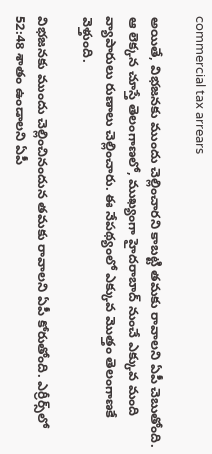commercial tax arrears

అయితే, విభజనకు ముందు చెల్లించారని కాబట్టి తమకు రావాలని ఏపీ చెబుతోంది. ఆ లెక్కన చూస్తే తెలంగాణలో, ముఖ్యంగా హైదరాబాద్ నుంచే ఎక్కువ మంది వ్యాపారులు రుణాలు చెల్లించారు. ఈ నేపథ్యంలో ఎక్కువ మొత్తం తెలంగాణకే వెళ్తుంది.

విభజనకు ముందు చెల్లించినందున తమకు రావాలని ఏపీ కోరుతోంది. ఎర్రీర్స్‌లో 52:48 శాతం ఉండాలని ఏపీ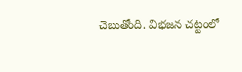చెబుతోంది. విభజన చట్టంలో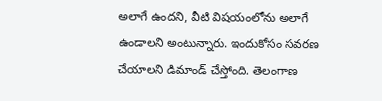అలాగే ఉందని, వీటి విషయంలోను అలాగే ఉండాలని అంటున్నారు. ఇందుకోసం సవరణ చేయాలని డిమాండ్ చేస్తోంది. తెలంగాణ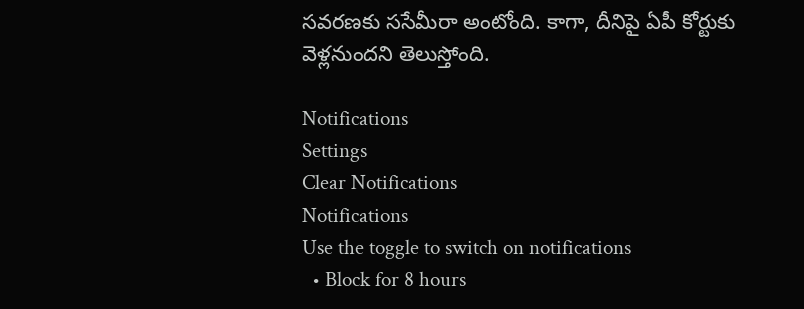సవరణకు ససేమీరా అంటోంది. కాగా, దీనిపై ఏపీ కోర్టుకు వెళ్లనుందని తెలుస్తోంది.

Notifications
Settings
Clear Notifications
Notifications
Use the toggle to switch on notifications
  • Block for 8 hours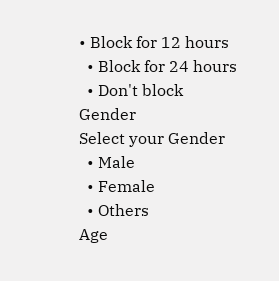• Block for 12 hours
  • Block for 24 hours
  • Don't block
Gender
Select your Gender
  • Male
  • Female
  • Others
Age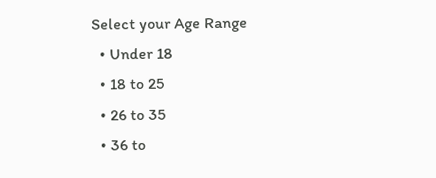Select your Age Range
  • Under 18
  • 18 to 25
  • 26 to 35
  • 36 to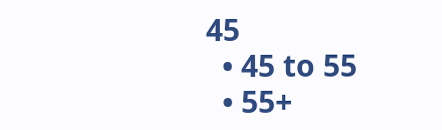45
  • 45 to 55
  • 55+